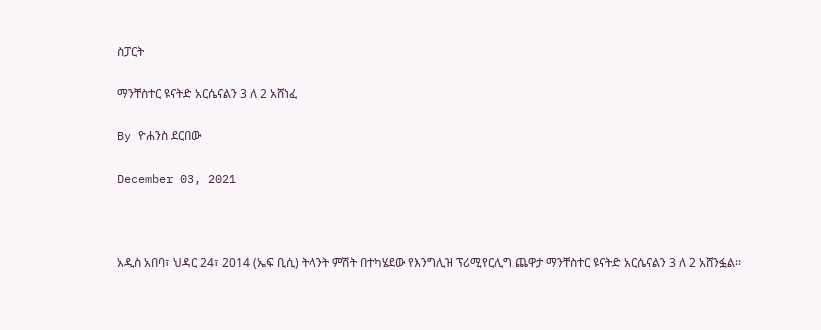ስፓርት

ማንቸስተር ዩናትድ አርሴናልን 3 ለ 2 አሸነፈ

By ዮሐንስ ደርበው

December 03, 2021



አዲስ አበባ፣ ህዳር 24፣ 2014 (ኤፍ ቢሲ) ትላንት ምሽት በተካሄደው የእንግሊዝ ፕሪሚየርሊግ ጨዋታ ማንቸስተር ዩናትድ አርሴናልን 3 ለ 2 አሸንፏል፡፡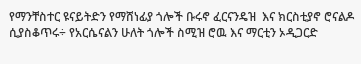የማንቸስተር ዩናይትድን የማሸነፊያ ጎሎች ቡሩኖ ፈርናንዴዝ  እና ክርስቲያኖ ሮናልዶ ሲያስቆጥሩ÷ የአርሴናልን ሁለት ጎሎች ስሚዝ ሮዉ እና ማርቲን ኦዲጋርድ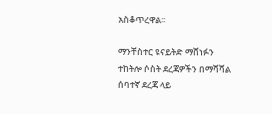አስቆጥረዋል፡፡

ማንቸስተር ዩናይትድ ማሸነፉን ተከትሎ ሶስት ደረጃዎችን በማሻሻል ሰባተኛ ደረጃ ላይ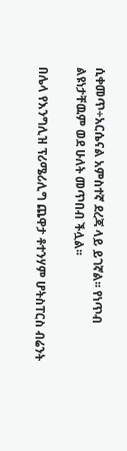ሲቀመጥ÷አርሴናል አምስተኛ ደረጃ ላይ ይገኛል፡፡ የነጥብ ልዩነታቸዉም ወደ ሁለት መጥበብ ችሏል፡፡

በሌላ የእንግሊዝ ፕሪሜሪሊግ ጨዋታ ቶተንሃም ሆትስፐርስ ብሬንት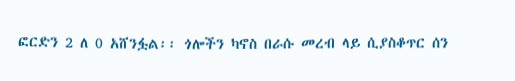ፎርድን 2 ለ 0 አሸንፏል፡፡ ጎሎችን ካኖስ በራሱ መረብ ላይ ሲያስቆጥር ሰን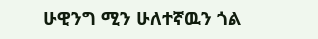ሁዊንግ ሚን ሁለተኛዉን ጎል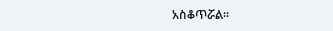አስቆጥሯል፡፡